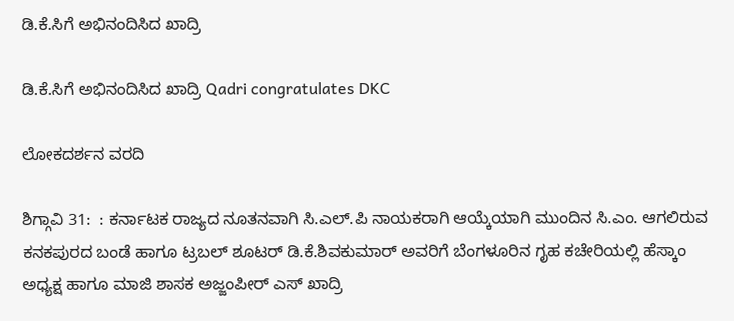ಡಿ.ಕೆ.ಸಿಗೆ ಅಭಿನಂದಿಸಿದ ಖಾದ್ರಿ

ಡಿ.ಕೆ.ಸಿಗೆ ಅಭಿನಂದಿಸಿದ ಖಾದ್ರಿ Qadri congratulates DKC

ಲೋಕದರ್ಶನ ವರದಿ

ಶಿಗ್ಗಾವಿ 31:  : ಕರ್ನಾಟಕ ರಾಜ್ಯದ ನೂತನವಾಗಿ ಸಿ.ಎಲ್‌.ಪಿ ನಾಯಕರಾಗಿ ಆಯ್ಕೆಯಾಗಿ ಮುಂದಿನ ಸಿ.ಎಂ. ಆಗಲಿರುವ ಕನಕಪುರದ ಬಂಡೆ ಹಾಗೂ ಟ್ರಬಲ್ ಶೂಟರ್ ಡಿ.ಕೆ.ಶಿವಕುಮಾರ್ ಅವರಿಗೆ ಬೆಂಗಳೂರಿನ ಗೃಹ ಕಚೇರಿಯಲ್ಲಿ ಹೆಸ್ಕಾಂ ಅಧ್ಯಕ್ಷ ಹಾಗೂ ಮಾಜಿ ಶಾಸಕ ಅಜ್ಜಂಪೀರ್ ಎಸ್ ಖಾದ್ರಿ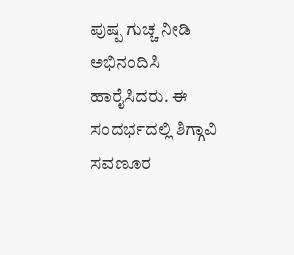ಪುಷ್ಪ ಗುಚ್ಚ ನೀಡಿ ಅಭಿನಂದಿಸಿ ಹಾರೈಸಿದರು. ಈ ಸಂದರ್ಭದಲ್ಲಿ ಶಿಗ್ಗಾವಿ ಸವಣೂರ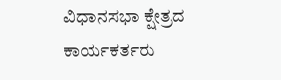ವಿಧಾನಸಭಾ ಕ್ಷೇತ್ರದ ಕಾರ್ಯಕರ್ತರು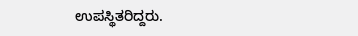ಉಪಸ್ಥಿತರಿದ್ದರು.